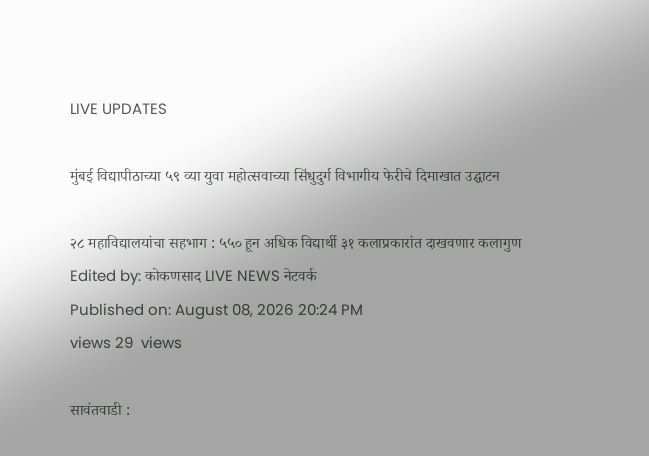LIVE UPDATES

मुंबई विद्यापीठाच्या ५९ व्या युवा महोत्सवाच्या सिंधुदुर्ग विभागीय फेरीचे दिमाखात उद्घाटन

२८ महाविद्यालयांचा सहभाग : ५५० हून अधिक विद्यार्थी ३१ कलाप्रकारांत दाखवणार कलागुण
Edited by: कोकणसाद LIVE NEWS नेटवर्क
Published on: August 08, 2026 20:24 PM
views 29  views

सावंतवाडी :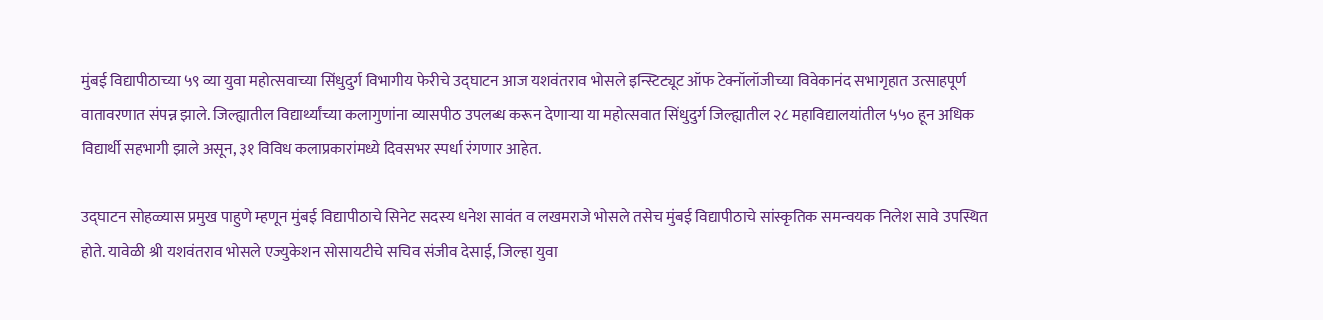मुंबई विद्यापीठाच्या ५९ व्या युवा महोत्सवाच्या सिंधुदुर्ग विभागीय फेरीचे उद्घाटन आज यशवंतराव भोसले इन्स्टिट्यूट ऑफ टेक्नॉलॉजीच्या विवेकानंद सभागृहात उत्साहपूर्ण वातावरणात संपन्न झाले. जिल्ह्यातील विद्यार्थ्यांच्या कलागुणांना व्यासपीठ उपलब्ध करून देणाऱ्या या महोत्सवात सिंधुदुर्ग जिल्ह्यातील २८ महाविद्यालयांतील ५५० हून अधिक विद्यार्थी सहभागी झाले असून, ३१ विविध कलाप्रकारांमध्ये दिवसभर स्पर्धा रंगणार आहेत.

उद्घाटन सोहळ्यास प्रमुख पाहुणे म्हणून मुंबई विद्यापीठाचे सिनेट सदस्य धनेश सावंत व लखमराजे भोसले तसेच मुंबई विद्यापीठाचे सांस्कृतिक समन्वयक निलेश सावे उपस्थित होते. यावेळी श्री यशवंतराव भोसले एज्युकेशन सोसायटीचे सचिव संजीव देसाई, जिल्हा युवा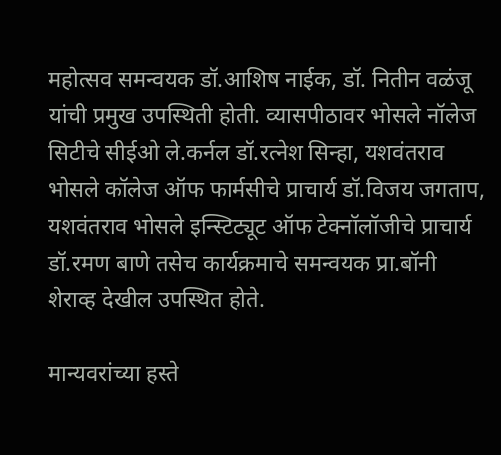महोत्सव समन्वयक डॉ.आशिष नाईक, डॉ. नितीन वळंजू यांची प्रमुख उपस्थिती होती. व्यासपीठावर भोसले नॉलेज सिटीचे सीईओ ले.कर्नल डॉ.रत्नेश सिन्हा, यशवंतराव भोसले कॉलेज ऑफ फार्मसीचे प्राचार्य डॉ.विजय जगताप, यशवंतराव भोसले इन्स्टिट्यूट ऑफ टेक्नॉलॉजीचे प्राचार्य डॉ.रमण बाणे तसेच कार्यक्रमाचे समन्वयक प्रा.बॉनी शेराव्ह देखील उपस्थित होते.

मान्यवरांच्या हस्ते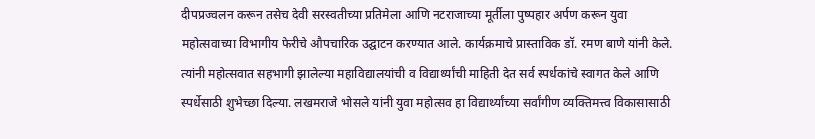दीपप्रज्वलन करून तसेच देवी सरस्वतीच्या प्रतिमेला आणि नटराजाच्या मूर्तीला पुष्पहार अर्पण करून युवा महोत्सवाच्या विभागीय फेरीचे औपचारिक उद्घाटन करण्यात आले. कार्यक्रमाचे प्रास्ताविक डॉ. रमण बाणे यांनी केले. त्यांनी महोत्सवात सहभागी झालेल्या महाविद्यालयांची व विद्यार्थ्यांची माहिती देत सर्व स्पर्धकांचे स्वागत केले आणि स्पर्धेसाठी शुभेच्छा दिल्या. लखमराजे भोसले यांनी युवा महोत्सव हा विद्यार्थ्यांच्या सर्वांगीण व्यक्तिमत्त्व विकासासाठी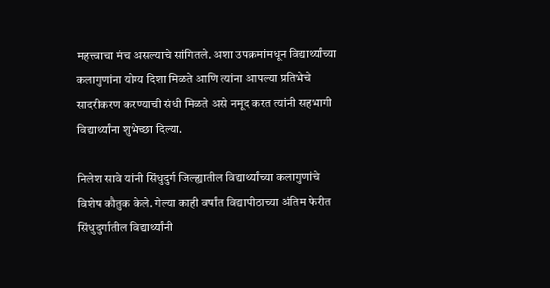महत्त्वाचा मंच असल्याचे सांगितले. अशा उपक्रमांमधून विद्यार्थ्यांच्या कलागुणांना योग्य दिशा मिळते आणि त्यांना आपल्या प्रतिभेचे सादरीकरण करण्याची संधी मिळते असे नमूद करत त्यांनी सहभागी विद्यार्थ्यांना शुभेच्छा दिल्या.

निलेश सावे यांनी सिंधुदुर्ग जिल्ह्यातील विद्यार्थ्यांच्या कलागुणांचे विशेष कौतुक केले. गेल्या काही वर्षांत विद्यापीठाच्या अंतिम फेरीत सिंधुदुर्गातील विद्यार्थ्यांनी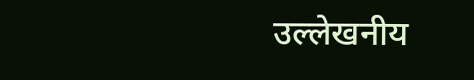उल्लेखनीय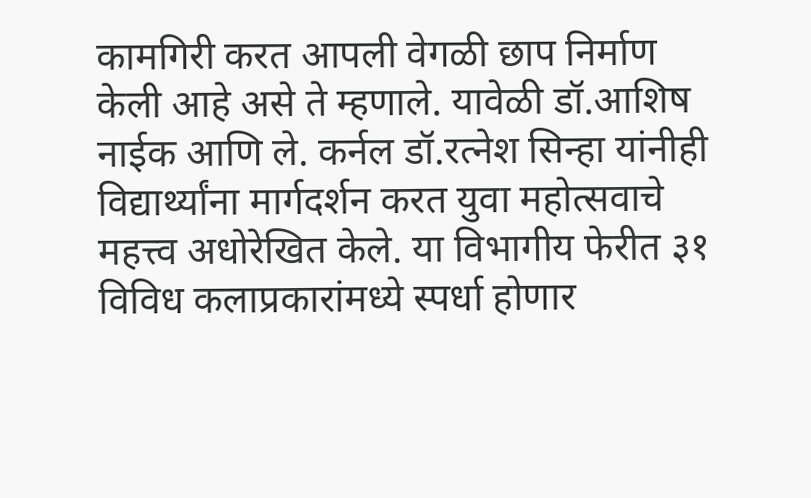कामगिरी करत आपली वेगळी छाप निर्माण केली आहे असे ते म्हणाले. यावेळी डॉ.आशिष नाईक आणि ले. कर्नल डॉ.रत्नेश सिन्हा यांनीही विद्यार्थ्यांना मार्गदर्शन करत युवा महोत्सवाचे महत्त्व अधोरेखित केले. या विभागीय फेरीत ३१ विविध कलाप्रकारांमध्ये स्पर्धा होणार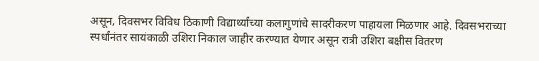असून, दिवसभर विविध ठिकाणी विद्यार्थ्यांच्या कलागुणांचे सादरीकरण पाहायला मिळणार आहे. दिवसभराच्या स्पर्धांनंतर सायंकाळी उशिरा निकाल जाहीर करण्यात येणार असून रात्री उशिरा बक्षीस वितरण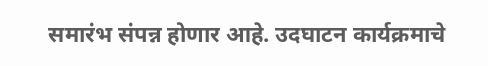समारंभ संपन्न होणार आहे. उदघाटन कार्यक्रमाचे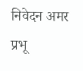निवेदन अमर प्रभू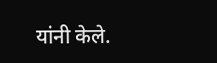यांनी केले.